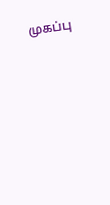முகப்பு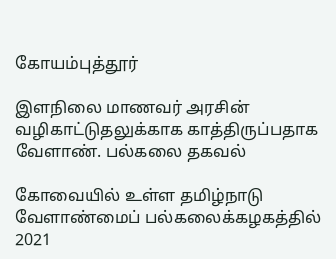கோயம்புத்தூர்

இளநிலை மாணவர் அரசின் வழிகாட்டுதலுக்காக காத்திருப்பதாக வேளாண். பல்கலை தகவல்

கோவையில் உள்ள தமிழ்நாடு வேளாண்மைப் பல்கலைக்கழகத்தில் 2021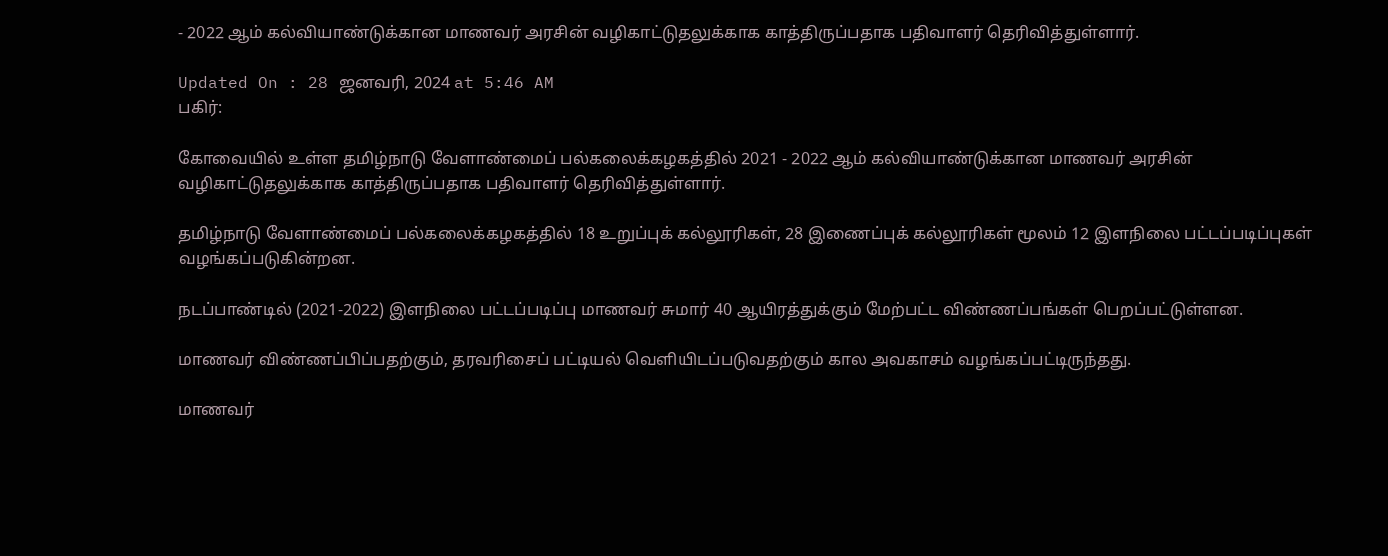- 2022 ஆம் கல்வியாண்டுக்கான மாணவர் அரசின் வழிகாட்டுதலுக்காக காத்திருப்பதாக பதிவாளர் தெரிவித்துள்ளார்.

Updated On : 28 ஜனவரி, 2024 at 5:46 AM
பகிர்:

கோவையில் உள்ள தமிழ்நாடு வேளாண்மைப் பல்கலைக்கழகத்தில் 2021 - 2022 ஆம் கல்வியாண்டுக்கான மாணவர் அரசின் வழிகாட்டுதலுக்காக காத்திருப்பதாக பதிவாளர் தெரிவித்துள்ளார்.

தமிழ்நாடு வேளாண்மைப் பல்கலைக்கழகத்தில் 18 உறுப்புக் கல்லூரிகள், 28 இணைப்புக் கல்லூரிகள் மூலம் 12 இளநிலை பட்டப்படிப்புகள் வழங்கப்படுகின்றன.

நடப்பாண்டில் (2021-2022) இளநிலை பட்டப்படிப்பு மாணவர் சுமார் 40 ஆயிரத்துக்கும் மேற்பட்ட விண்ணப்பங்கள் பெறப்பட்டுள்ளன.

மாணவர் விண்ணப்பிப்பதற்கும், தரவரிசைப் பட்டியல் வெளியிடப்படுவதற்கும் கால அவகாசம் வழங்கப்பட்டிருந்தது.

மாணவர்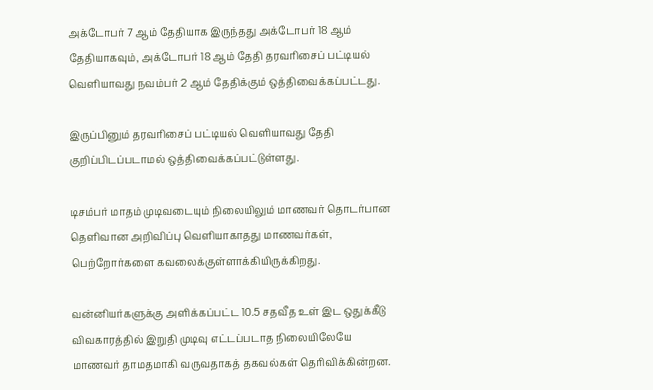அக்டோபர் 7 ஆம் தேதியாக இருந்தது அக்டோபர் 18 ஆம் தேதியாகவும், அக்டோபர் 18 ஆம் தேதி தரவரிசைப் பட்டியல் வெளியாவது நவம்பர் 2 ஆம் தேதிக்கும் ஒத்திவைக்கப்பட்டது.

இருப்பினும் தரவரிசைப் பட்டியல் வெளியாவது தேதி குறிப்பிடப்படாமல் ஒத்திவைக்கப்பட்டுள்ளது.

டிசம்பர் மாதம் முடிவடையும் நிலையிலும் மாணவர் தொடர்பான தெளிவான அறிவிப்பு வெளியாகாதது மாணவர்கள், பெற்றோர்களை கவலைக்குள்ளாக்கியிருக்கிறது.

வன்னியர்களுக்கு அளிக்கப்பட்ட 10.5 சதவீத உள் இட ஒதுக்கீடு விவகாரத்தில் இறுதி முடிவு எட்டப்படாத நிலையிலேயே மாணவர் தாமதமாகி வருவதாகத் தகவல்கள் தெரிவிக்கின்றன.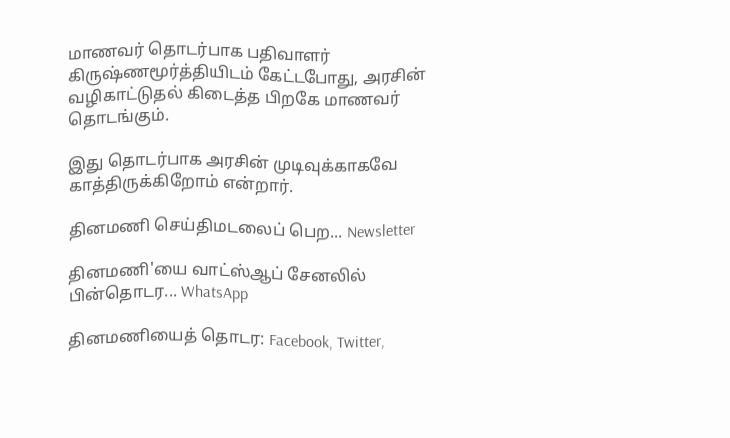மாணவர் தொடர்பாக பதிவாளர் கிருஷ்ணமூர்த்தியிடம் கேட்டபோது, அரசின் வழிகாட்டுதல் கிடைத்த பிறகே மாணவர் தொடங்கும்.

இது தொடர்பாக அரசின் முடிவுக்காகவே காத்திருக்கிறோம் என்றார்.

தினமணி செய்திமடலைப் பெற... Newsletter

தினமணி'யை வாட்ஸ்ஆப் சேனலில் பின்தொடர... WhatsApp

தினமணியைத் தொடர: Facebook, Twitter,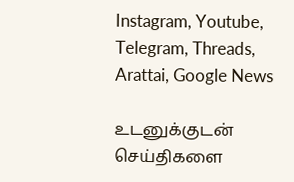Instagram, Youtube, Telegram, Threads, Arattai, Google News

உடனுக்குடன் செய்திகளை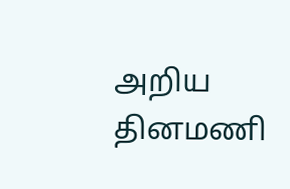அறிய தினமணி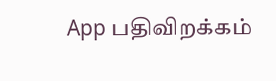App பதிவிறக்கம்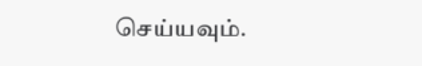செய்யவும்.